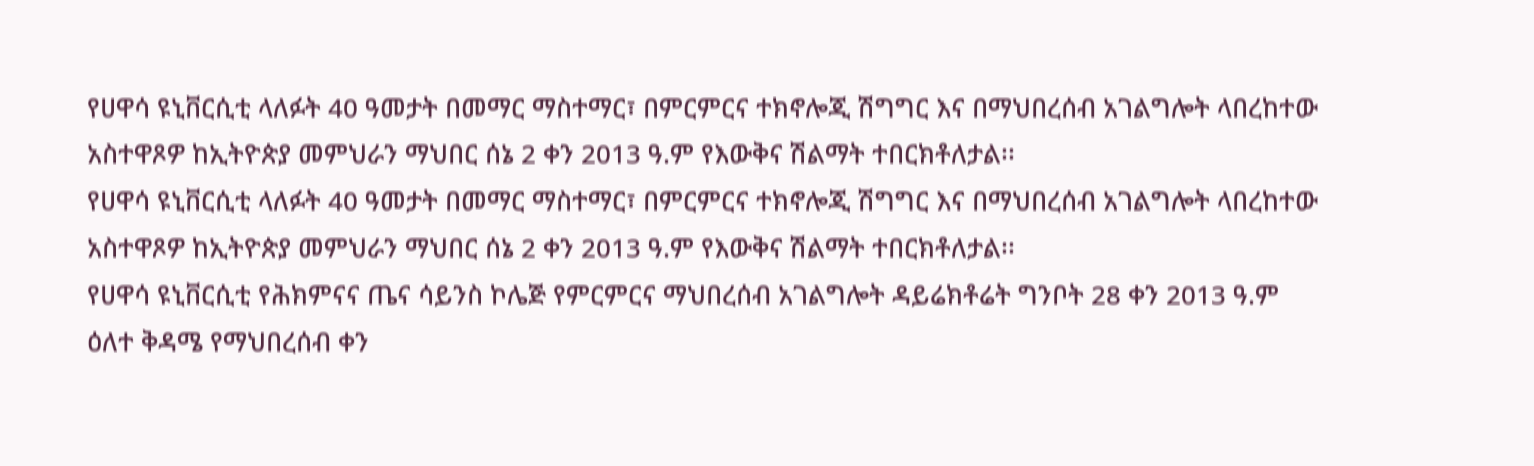የሀዋሳ ዩኒቨርሲቲ ላለፉት 40 ዓመታት በመማር ማስተማር፣ በምርምርና ተክኖሎጂ ሽግግር እና በማህበረሰብ አገልግሎት ላበረከተው አስተዋጾዎ ከኢትዮጵያ መምህራን ማህበር ሰኔ 2 ቀን 2013 ዓ.ም የእውቅና ሽልማት ተበርክቶለታል፡፡
የሀዋሳ ዩኒቨርሲቲ ላለፉት 40 ዓመታት በመማር ማስተማር፣ በምርምርና ተክኖሎጂ ሽግግር እና በማህበረሰብ አገልግሎት ላበረከተው አስተዋጾዎ ከኢትዮጵያ መምህራን ማህበር ሰኔ 2 ቀን 2013 ዓ.ም የእውቅና ሽልማት ተበርክቶለታል፡፡
የሀዋሳ ዩኒቨርሲቲ የሕክምናና ጤና ሳይንስ ኮሌጅ የምርምርና ማህበረሰብ አገልግሎት ዳይሬክቶሬት ግንቦት 28 ቀን 2013 ዓ.ም ዕለተ ቅዳሜ የማህበረሰብ ቀን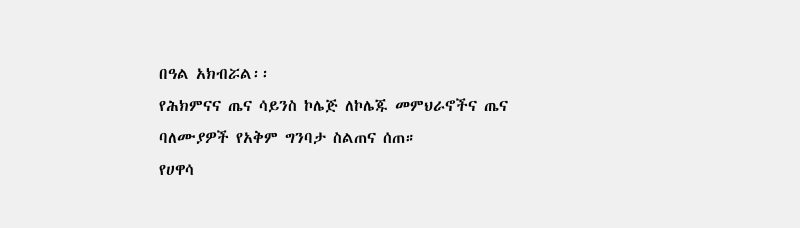በዓል አክብሯል፡፡
የሕክምናና ጤና ሳይንስ ኮሌጅ ለኮሌጁ መምህራኖችና ጤና ባለሙያዎች የአቅም ግንባታ ስልጠና ሰጠ።
የሀዋሳ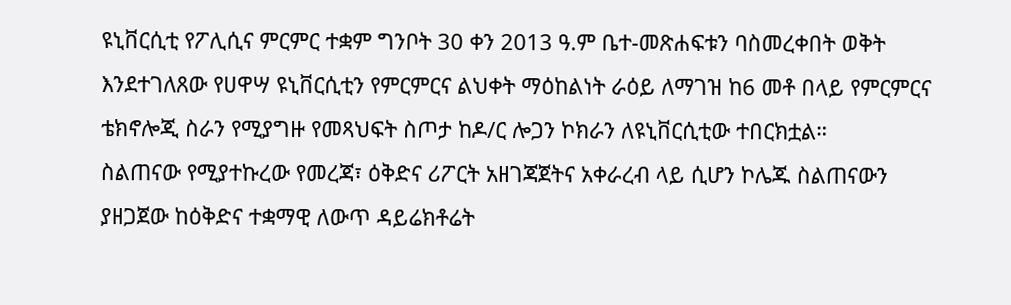ዩኒቨርሲቲ የፖሊሲና ምርምር ተቋም ግንቦት 30 ቀን 2013 ዓ.ም ቤተ-መጽሐፍቱን ባስመረቀበት ወቅት እንደተገለጸው የሀዋሣ ዩኒቨርሲቲን የምርምርና ልህቀት ማዕከልነት ራዕይ ለማገዝ ከ6 መቶ በላይ የምርምርና ቴክኖሎጂ ስራን የሚያግዙ የመጻህፍት ስጦታ ከዶ/ር ሎጋን ኮክራን ለዩኒቨርሲቲው ተበርክቷል።
ስልጠናው የሚያተኩረው የመረጃ፣ ዕቅድና ሪፖርት አዘገጃጀትና አቀራረብ ላይ ሲሆን ኮሌጁ ስልጠናውን ያዘጋጀው ከዕቅድና ተቋማዊ ለውጥ ዳይሬክቶሬት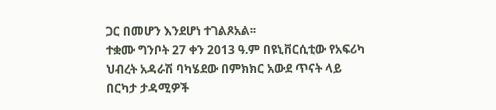ጋር በመሆን እንደሆነ ተገልጾአል፡፡
ተቋሙ ግንቦት 27 ቀን 2013 ዓ.ም በዩኒቨርሲቲው የአፍሪካ ህብረት አዳራሽ ባካሄደው በምክክር አውደ ጥናት ላይ በርካታ ታዳሚዎች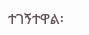ተገኝተዋል፡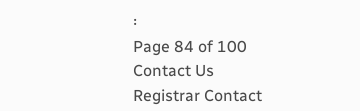፡
Page 84 of 100
Contact Us
Registrar Contact